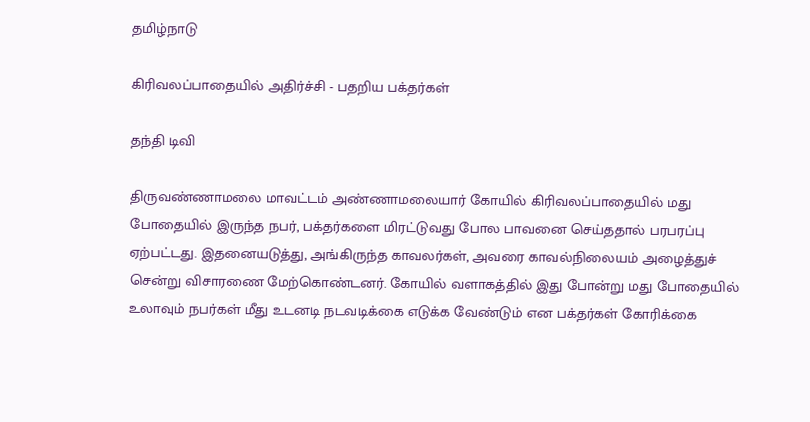தமிழ்நாடு

கிரிவலப்பாதையில் அதிர்ச்சி - பதறிய பக்தர்கள்

தந்தி டிவி

திருவண்ணாமலை மாவட்டம் அண்ணாமலையார் கோயில் கிரிவலப்பாதையில் மது போதையில் இருந்த நபர், பக்தர்களை மிரட்டுவது போல பாவனை செய்ததால் பரபரப்பு ஏற்பட்டது. இதனையடுத்து, அங்கிருந்த காவலர்கள், அவரை காவல்நிலையம் அழைத்துச் சென்று விசாரணை மேற்கொண்டனர். கோயில் வளாகத்தில் இது போன்று மது போதையில் உலாவும் நபர்கள் மீது உடனடி நடவடிக்கை எடுக்க வேண்டும் என பக்தர்கள் கோரிக்கை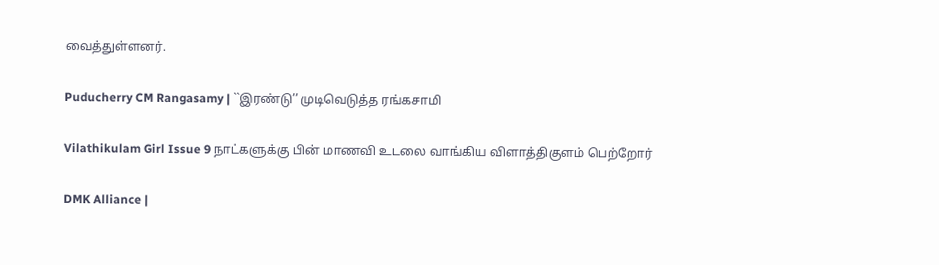வைத்துள்ளனர்.

Puducherry CM Rangasamy | ``இரண்டு’’ முடிவெடுத்த ரங்கசாமி

Vilathikulam Girl Issue 9 நாட்களுக்கு பின் மாணவி உடலை வாங்கிய விளாத்திகுளம் பெற்றோர்

DMK Alliance |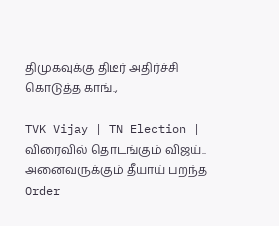திமுகவுக்கு திடீர் அதிர்ச்சி கொடுத்த காங்.,

TVK Vijay | TN Election | விரைவில் தொடங்கும் விஜய்.. அனைவருக்கும் தீயாய் பறந்த Order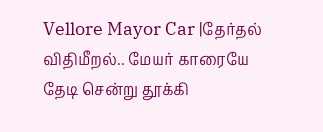Vellore Mayor Car |தேர்தல் விதிமீறல்.. மேயர் காரையே தேடி சென்று தூக்கி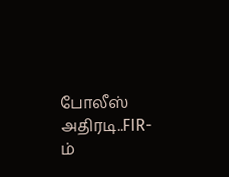போலீஸ் அதிரடி..FIR-ம்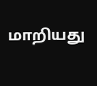மாறியது